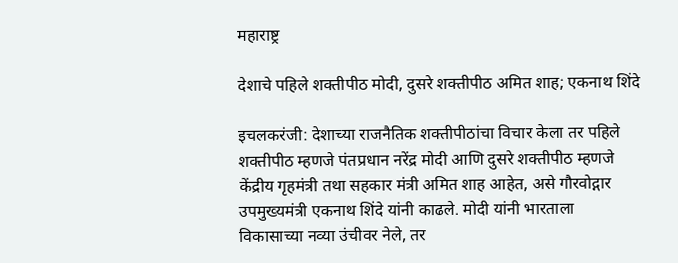महाराष्ट्र

देशाचे पहिले शक्तीपीठ मोदी, दुसरे शक्तीपीठ अमित शाह; एकनाथ शिंदे

इचलकरंजी: देशाच्या राजनैतिक शक्तीपीठांचा विचार केला तर पहिले शक्तीपीठ म्हणजे पंतप्रधान नरेंद्र मोदी आणि दुसरे शक्तीपीठ म्हणजे केंद्रीय गृहमंत्री तथा सहकार मंत्री अमित शाह आहेत, असे गौरवोद्गार उपमुख्यमंत्री एकनाथ शिंदे यांनी काढले. मोदी यांनी भारताला विकासाच्या नव्या उंचीवर नेले, तर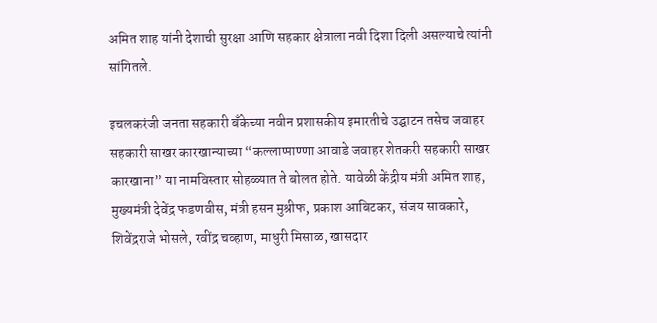अमित शाह यांनी देशाची सुरक्षा आणि सहकार क्षेत्राला नवी दिशा दिली असल्याचे त्यांनी सांगितले.

इचलकरंजी जनता सहकारी बँकेच्या नवीन प्रशासकीय इमारतीचे उद्घाटन तसेच जवाहर सहकारी साखर कारखान्याच्या “कल्लाप्पाण्णा आवाडे जवाहर शेतकरी सहकारी साखर कारखाना” या नामविस्तार सोहळ्यात ते बोलत होते. यावेळी केंद्रीय मंत्री अमित शाह, मुख्यमंत्री देवेंद्र फडणवीस, मंत्री हसन मुश्रीफ, प्रकाश आबिटकर, संजय सावकारे, शिवेंद्रराजे भोसले, रवींद्र चव्हाण, माधुरी मिसाळ, खासदार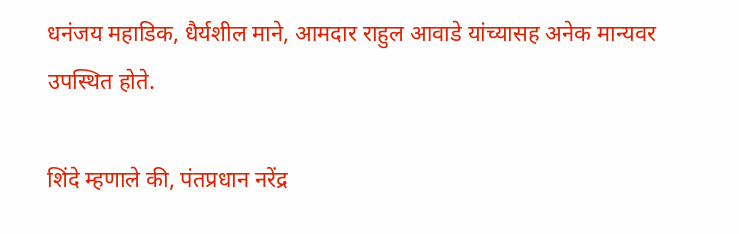धनंजय महाडिक, धैर्यशील माने, आमदार राहुल आवाडे यांच्यासह अनेक मान्यवर उपस्थित होते.

शिंदे म्हणाले की, पंतप्रधान नरेंद्र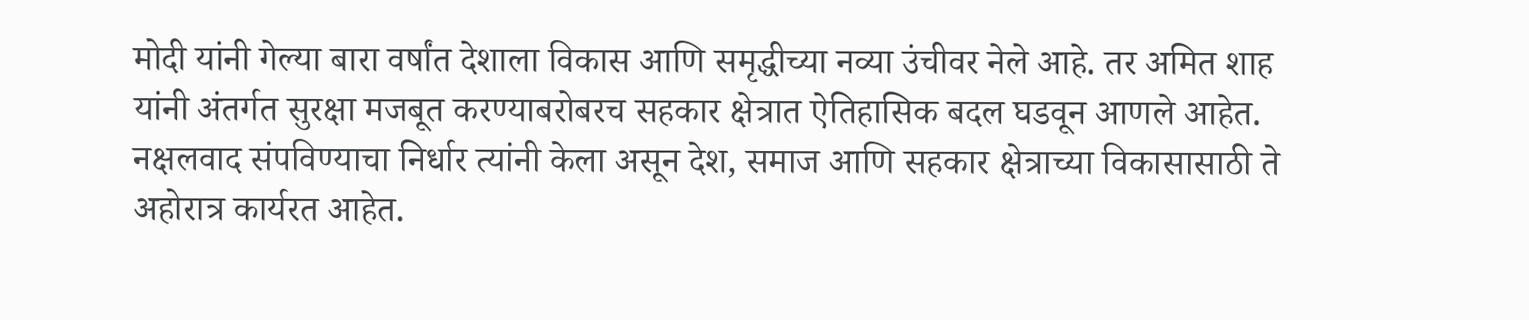मोदी यांनी गेल्या बारा वर्षांत देशाला विकास आणि समृद्धीच्या नव्या उंचीवर नेले आहे. तर अमित शाह यांनी अंतर्गत सुरक्षा मजबूत करण्याबरोबरच सहकार क्षेत्रात ऐतिहासिक बदल घडवून आणले आहेत. नक्षलवाद संपविण्याचा निर्धार त्यांनी केला असून देश, समाज आणि सहकार क्षेत्राच्या विकासासाठी ते अहोरात्र कार्यरत आहेत.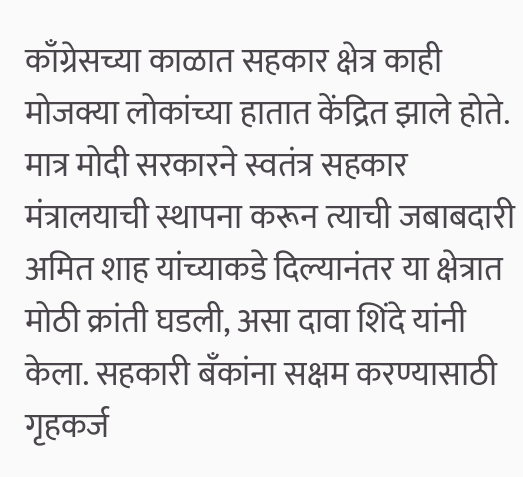काँग्रेसच्या काळात सहकार क्षेत्र काही मोजक्या लोकांच्या हातात केंद्रित झाले होते. मात्र मोदी सरकारने स्वतंत्र सहकार मंत्रालयाची स्थापना करून त्याची जबाबदारी अमित शाह यांच्याकडे दिल्यानंतर या क्षेत्रात मोठी क्रांती घडली, असा दावा शिंदे यांनी केला. सहकारी बँकांना सक्षम करण्यासाठी गृहकर्ज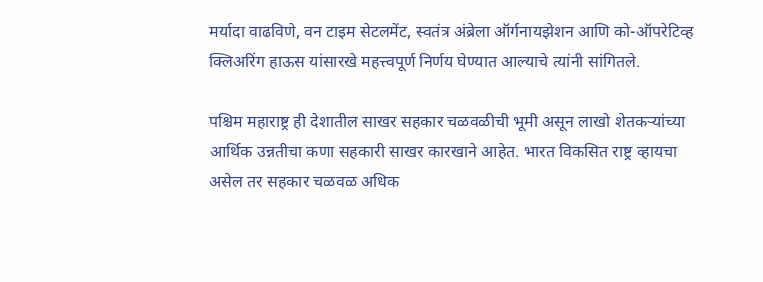मर्यादा वाढविणे, वन टाइम सेटलमेंट, स्वतंत्र अंब्रेला ऑर्गनायझेशन आणि को-ऑपरेटिव्ह क्लिअरिंग हाऊस यांसारखे महत्त्वपूर्ण निर्णय घेण्यात आल्याचे त्यांनी सांगितले.

पश्चिम महाराष्ट्र ही देशातील साखर सहकार चळवळीची भूमी असून लाखो शेतकऱ्यांच्या आर्थिक उन्नतीचा कणा सहकारी साखर कारखाने आहेत. भारत विकसित राष्ट्र व्हायचा असेल तर सहकार चळवळ अधिक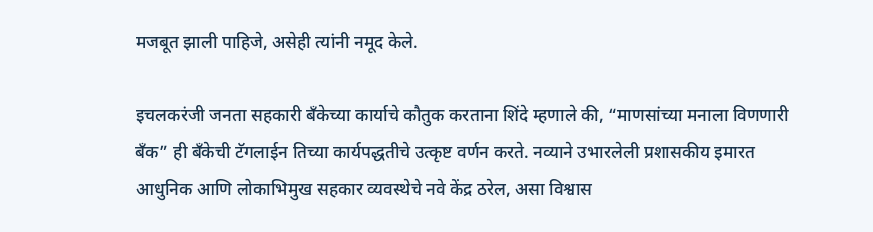मजबूत झाली पाहिजे, असेही त्यांनी नमूद केले.

इचलकरंजी जनता सहकारी बँकेच्या कार्याचे कौतुक करताना शिंदे म्हणाले की, “माणसांच्या मनाला विणणारी बँक” ही बँकेची टॅगलाईन तिच्या कार्यपद्धतीचे उत्कृष्ट वर्णन करते. नव्याने उभारलेली प्रशासकीय इमारत आधुनिक आणि लोकाभिमुख सहकार व्यवस्थेचे नवे केंद्र ठरेल, असा विश्वास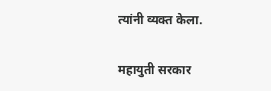त्यांनी व्यक्त केला.

महायुती सरकार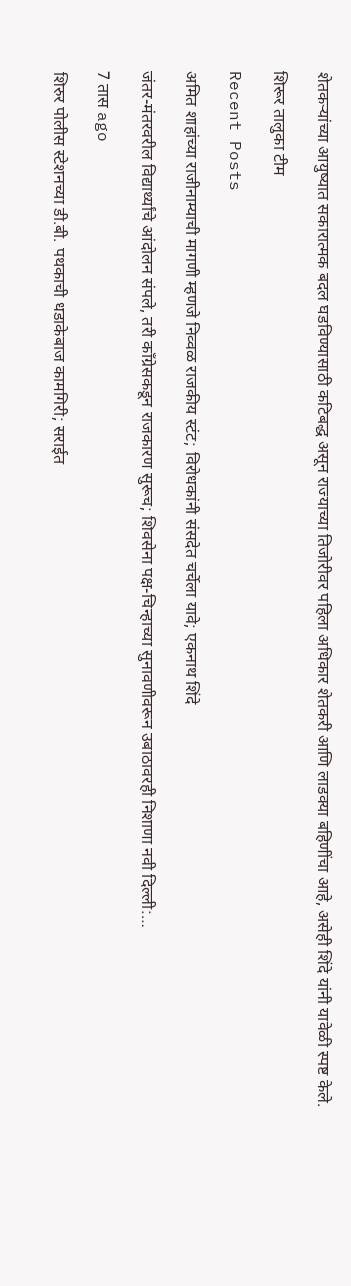शेतकऱ्यांच्या आयुष्यात सकारात्मक बदल घडविण्यासाठी कटिबद्ध असून राज्याच्या तिजोरीवर पहिला अधिकार शेतकरी आणि लाडक्या बहिणींचा आहे, असेही शिंदे यांनी यावेळी स्पष्ट केले.

शिरूर तालुका टीम

Recent Posts

अमित शाहांच्या राजीनाम्याची मागणी म्हणजे निव्वळ राजकीय स्टंट; विरोधकांनी संसदेत चर्चेला यावे; एकनाथ शिंदे

जंतर-मंतरवरील विद्यार्थ्यांचे आंदोलन संपले, तरी काँग्रेसकडून राजकारण सुरूच; शिवसेना पक्ष-चिन्हाच्या सुनावणीवरून उबाठावरही निशाणा नवी दिल्ली:…

7 तास ago

शिरुर पोलीस स्टेशनच्या डी.बी. पथकाची धडाकेबाज कामगिरी; सराईत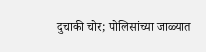दुचाकी चोर; पोलिसांच्या जाळ्यात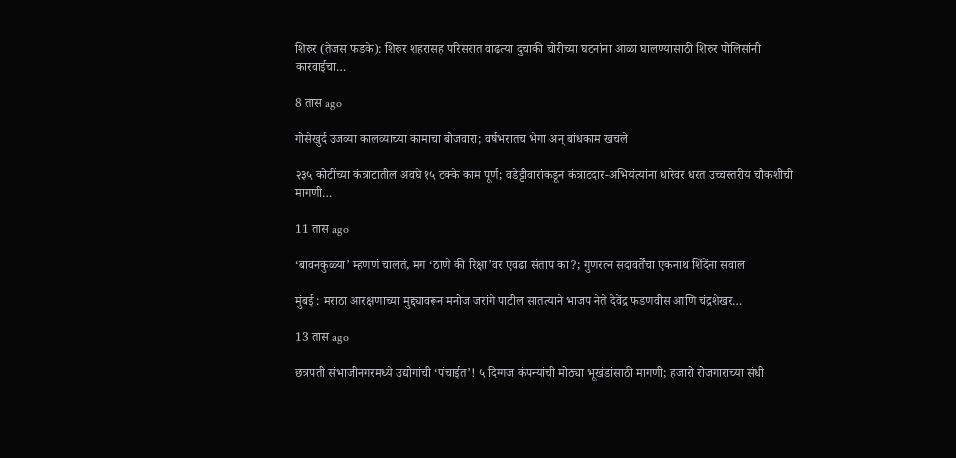शिरुर (तेजस फडके): शिरुर शहरासह परिसरात वाढत्या दुचाकी चोरीच्या घटनांना आळा घालण्यासाठी शिरुर पोलिसांनी कारवाईचा…

8 तास ago

गोसेखुर्द उजव्या कालव्याच्या कामाचा बोजवारा; वर्षभरातच भेगा अन् बांधकाम खचले

२३५ कोटींच्या कंत्राटातील अवघे १५ टक्के काम पूर्ण; वडेट्टीवारांकडून कंत्राटदार-अभियंत्यांना धारेवर धरत उच्चस्तरीय चौकशीची मागणी…

11 तास ago

‘बावनकुळ्या’ म्हणणं चालतं, मग ‘ठाणे की रिक्षा’वर एवढा संताप का?; गुणरत्न सदावर्तेंचा एकनाथ शिंदेंना सवाल

मुंबई : मराठा आरक्षणाच्या मुद्द्यावरून मनोज जरांगे पाटील सातत्याने भाजप नेते देवेंद्र फडणवीस आणि चंद्रशेखर…

13 तास ago

छत्रपती संभाजीनगरमध्ये उद्योगांची ‘पंचाईत’! ५ दिग्गज कंपन्यांची मोठ्या भूखंडांसाठी मागणी; हजारो रोजगाराच्या संधी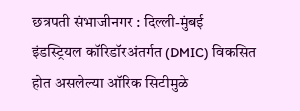छत्रपती संभाजीनगर : दिल्ली-मुंबई इंडस्ट्रियल कॉरिडॉरअंतर्गत (DMIC) विकसित होत असलेल्या ऑरिक सिटीमुळे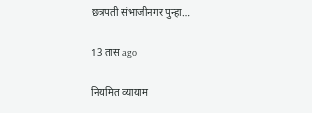छत्रपती संभाजीनगर पुन्हा…

13 तास ago

नियमित व्यायाम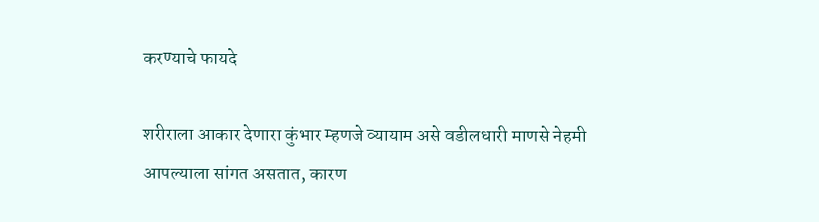करण्याचे फायदे

शरीराला आकार देणारा कुंभार म्हणजे व्यायाम असे वडीलधारी माणसे नेहमी आपल्याला सांगत असतात, कारण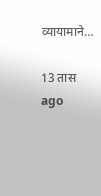व्यायामाने…

13 तास ago